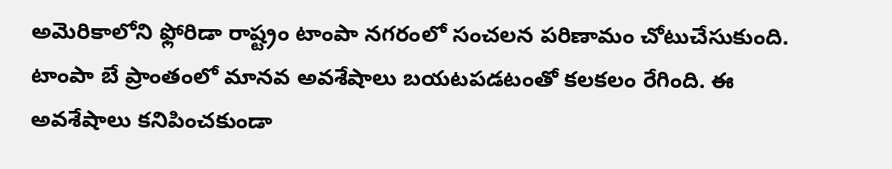అమెరికాలోని ఫ్లోరిడా రాష్ట్రం టాంపా నగరంలో సంచలన పరిణామం చోటుచేసుకుంది. టాంపా బే ప్రాంతంలో మానవ అవశేషాలు బయటపడటంతో కలకలం రేగింది. ఈ అవశేషాలు కనిపించకుండా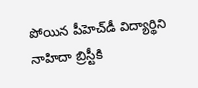పోయిన పీహెచ్‌డీ విద్యార్థిని నాహిదా బ్రిస్టీకి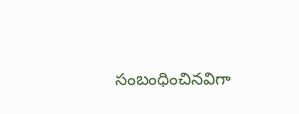సంబంధించినవిగా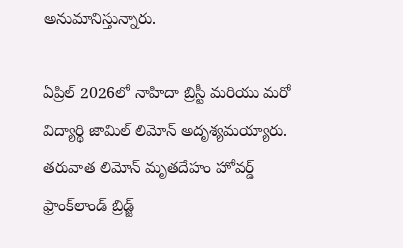అనుమానిస్తున్నారు.

ఏప్రిల్ 2026లో నాహిదా బ్రిస్టీ మరియు మరో విద్యార్థి జామిల్ లిమోన్ అదృశ్యమయ్యారు. తరువాత లిమోన్ మృతదేహం హోవర్డ్ ఫ్రాంక్‌లాండ్ బ్రిడ్జ్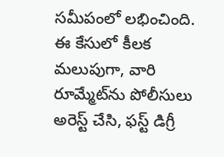సమీపంలో లభించింది. ఈ కేసులో కీలక మలుపుగా, వారి రూమ్మేట్‌ను పోలీసులు అరెస్ట్ చేసి, ఫస్ట్ డిగ్రీ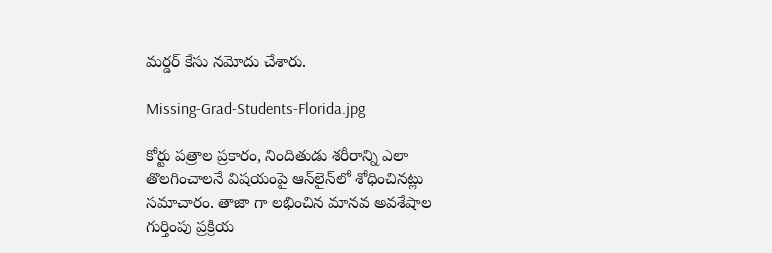మర్డర్ కేసు నమోదు చేశారు.

Missing-Grad-Students-Florida.jpg

కోర్టు పత్రాల ప్రకారం, నిందితుడు శరీరాన్ని ఎలా తొలగించాలనే విషయంపై ఆన్‌లైన్‌లో శోధించినట్లు సమాచారం. తాజా గా లభించిన మానవ అవశేషాల గుర్తింపు ప్రక్రియ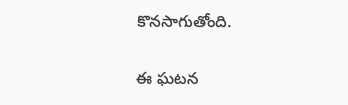కొనసాగుతోంది.

ఈ ఘటన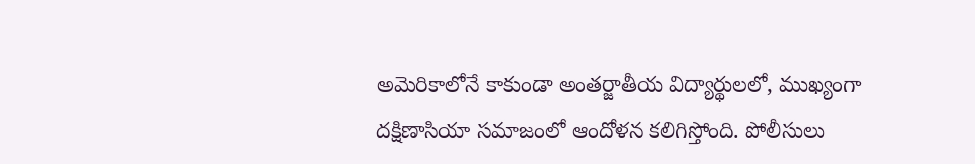అమెరికాలోనే కాకుండా అంతర్జాతీయ విద్యార్థులలో, ముఖ్యంగా దక్షిణాసియా సమాజంలో ఆందోళన కలిగిస్తోంది. పోలీసులు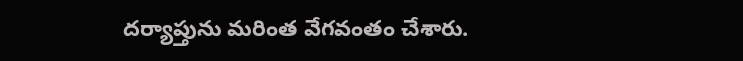దర్యాప్తును మరింత వేగవంతం చేశారు.